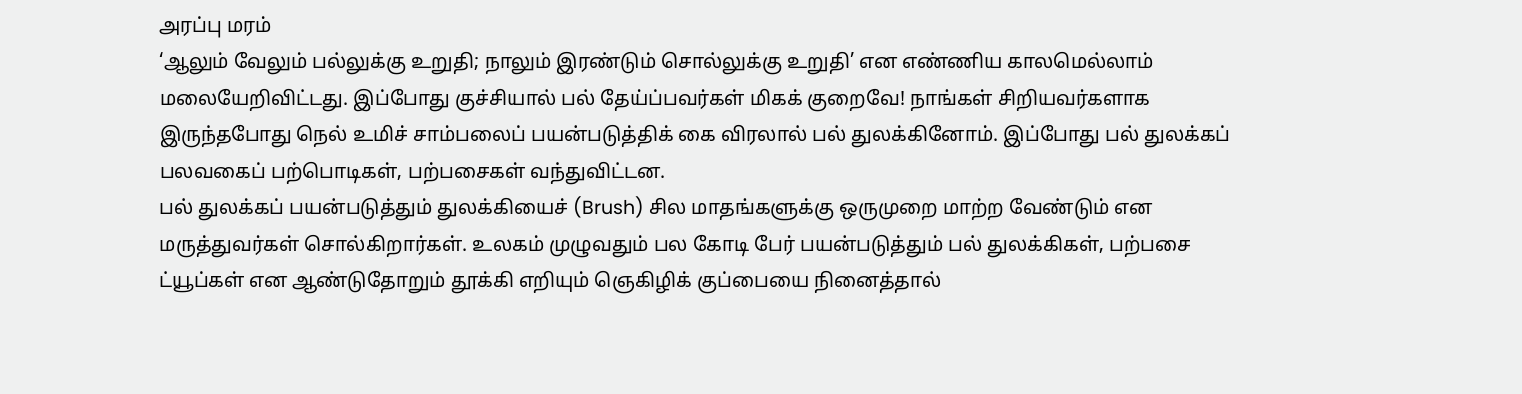அரப்பு மரம்
‘ஆலும் வேலும் பல்லுக்கு உறுதி; நாலும் இரண்டும் சொல்லுக்கு உறுதி’ என எண்ணிய காலமெல்லாம் மலையேறிவிட்டது. இப்போது குச்சியால் பல் தேய்ப்பவர்கள் மிகக் குறைவே! நாங்கள் சிறியவர்களாக இருந்தபோது நெல் உமிச் சாம்பலைப் பயன்படுத்திக் கை விரலால் பல் துலக்கினோம். இப்போது பல் துலக்கப் பலவகைப் பற்பொடிகள், பற்பசைகள் வந்துவிட்டன.
பல் துலக்கப் பயன்படுத்தும் துலக்கியைச் (Brush) சில மாதங்களுக்கு ஒருமுறை மாற்ற வேண்டும் என மருத்துவர்கள் சொல்கிறார்கள். உலகம் முழுவதும் பல கோடி பேர் பயன்படுத்தும் பல் துலக்கிகள், பற்பசை ட்யூப்கள் என ஆண்டுதோறும் தூக்கி எறியும் ஞெகிழிக் குப்பையை நினைத்தால்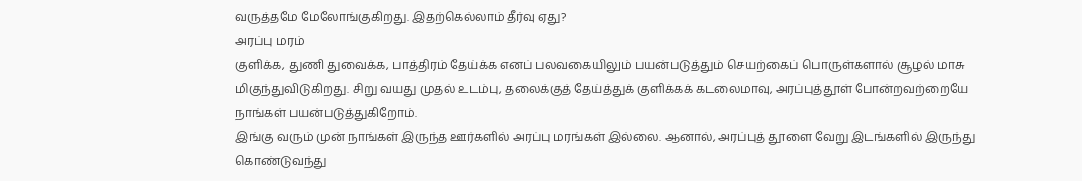வருத்தமே மேலோங்குகிறது. இதற்கெல்லாம் தீர்வு ஏது?
அரப்பு மரம்
குளிக்க, துணி துவைக்க, பாத்திரம் தேய்க்க எனப் பலவகையிலும் பயன்படுத்தும் செயற்கைப் பொருள்களால் சூழல் மாசு மிகுந்துவிடுகிறது. சிறு வயது முதல் உடம்பு, தலைக்குத் தேய்த்துக் குளிக்கக் கடலைமாவு, அரப்புத்தூள் போன்றவற்றையே நாங்கள் பயன்படுத்துகிறோம்.
இங்கு வரும் முன் நாங்கள் இருந்த ஊர்களில் அரப்பு மரங்கள் இல்லை. ஆனால், அரப்புத் தூளை வேறு இடங்களில் இருந்து கொண்டுவந்து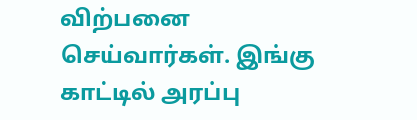விற்பனை செய்வார்கள். இங்கு காட்டில் அரப்பு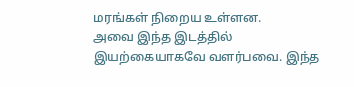மரங்கள் நிறைய உள்ளன.
அவை இந்த இடத்தில் இயற்கையாகவே வளர்பவை. இந்த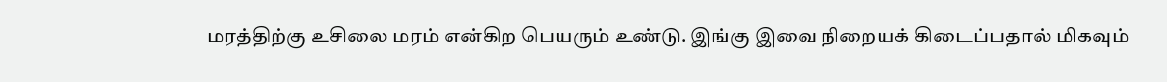மரத்திற்கு உசிலை மரம் என்கிற பெயரும் உண்டு. இங்கு இவை நிறையக் கிடைப்பதால் மிகவும்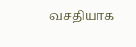வசதியாக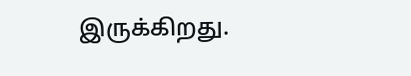இருக்கிறது.